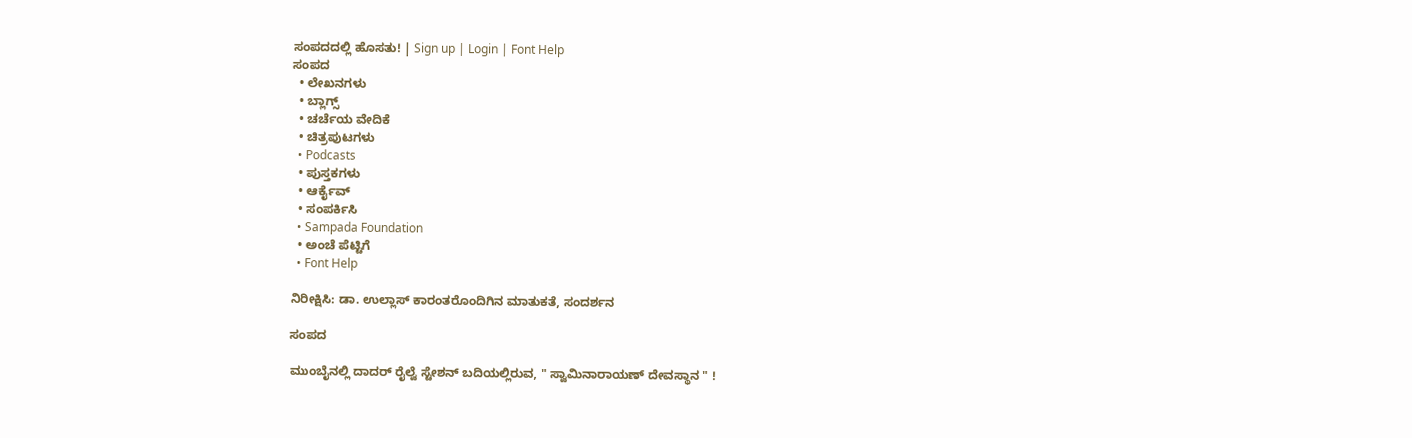ಸಂಪದದಲ್ಲಿ ಹೊಸತು! | Sign up | Login | Font Help
ಸಂಪದ
  • ಲೇಖನಗಳು
  • ಬ್ಲಾಗ್ಸ್
  • ಚರ್ಚೆಯ ವೇದಿಕೆ
  • ಚಿತ್ರಪುಟಗಳು
  • Podcasts
  • ಪುಸ್ತಕಗಳು
  • ಆರ್ಕೈವ್
  • ಸಂಪರ್ಕಿಸಿ
  • Sampada Foundation
  • ಅಂಚೆ ಪೆಟ್ಟಿಗೆ
  • Font Help

ನಿರೀಕ್ಷಿಸಿ: ಡಾ. ಉಲ್ಲಾಸ್ ಕಾರಂತರೊಂದಿಗಿನ ಮಾತುಕತೆ, ಸಂದರ್ಶನ

ಸಂಪದ

ಮುಂಬೈನಲ್ಲಿ ದಾದರ್ ರೈಲ್ವೆ ಸ್ಟೇಶನ್ ಬದಿಯಲ್ಲಿರುವ, " ಸ್ವಾಮಿನಾರಾಯಣ್ ದೇವಸ್ಥಾನ " !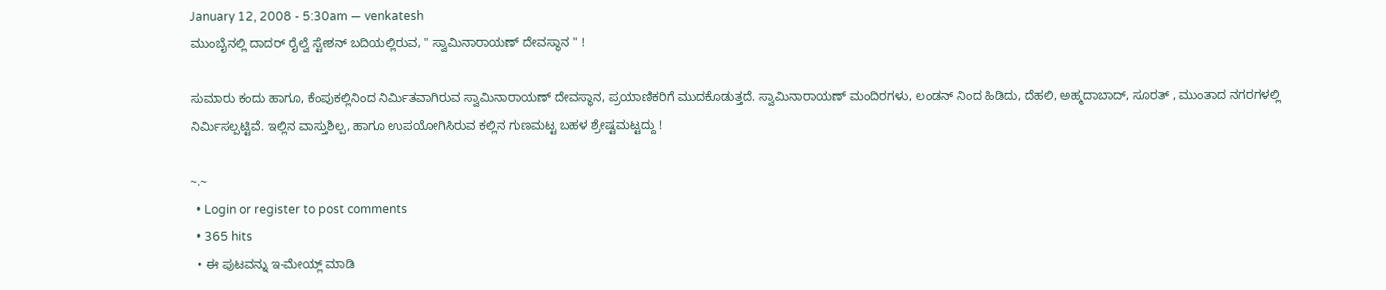January 12, 2008 - 5:30am — venkatesh
ಮುಂಬೈನಲ್ಲಿ ದಾದರ್ ರೈಲ್ವೆ ಸ್ಟೇಶನ್ ಬದಿಯಲ್ಲಿರುವ, " ಸ್ವಾಮಿನಾರಾಯಣ್ ದೇವಸ್ಥಾನ " !

ಸುಮಾರು ಕಂದು ಹಾಗೂ, ಕೆಂಪುಕಲ್ಲಿನಿಂದ ನಿರ್ಮಿತವಾಗಿರುವ ಸ್ವಾಮಿನಾರಾಯಣ್ ದೇವಸ್ಥಾನ, ಪ್ರಯಾಣಿಕರಿಗೆ ಮುದಕೊಡುತ್ತದೆ. ಸ್ವಾಮಿನಾರಾಯಣ್ ಮಂದಿರಗಳು, ಲಂಡನ್ ನಿಂದ ಹಿಡಿದು, ದೆಹಲಿ, ಅಹ್ಮದಾಬಾದ್, ಸೂರತ್ , ಮುಂತಾದ ನಗರಗಳಲ್ಲಿ ನಿರ್ಮಿಸಲ್ಪಟ್ಟಿವೆ. ಇಲ್ಲಿನ ವಾಸ್ತುಶಿಲ್ಪ, ಹಾಗೂ ಉಪಯೋಗಿಸಿರುವ ಕಲ್ಲಿನ ಗುಣಮಟ್ಟ ಬಹಳ ಶ್ರೇಷ್ಟಮಟ್ಟದ್ದು !

~.~
  • Login or register to post comments
  • 365 hits
  • ಈ ಪುಟವನ್ನು ಇ-ಮೇಯ್ಲ್ ಮಾಡಿ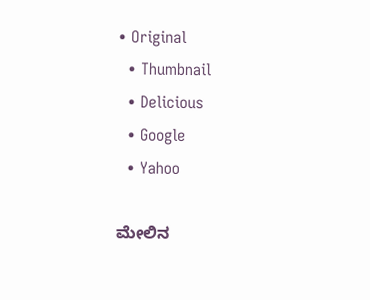• Original
  • Thumbnail
  • Delicious
  • Google
  • Yahoo

ಮೇಲಿನ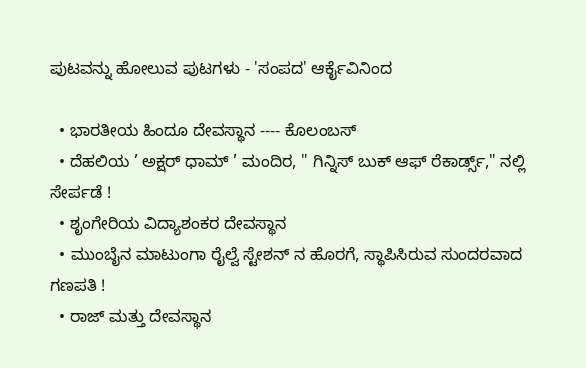ಪುಟವನ್ನು ಹೋಲುವ ಪುಟಗಳು - 'ಸಂಪದ' ಆರ್ಕೈವಿನಿಂದ

  • ಭಾರತೀಯ ಹಿಂದೂ ದೇವಸ್ಥಾನ ---- ಕೊಲಂಬಸ್
  • ದೆಹಲಿಯ ’ ಅಕ್ಷರ್ ಧಾಮ್ ’ ಮಂದಿರ, " ಗಿನ್ನಿಸ್ ಬುಕ್ ಆಫ್ ರೆಕಾರ್ಡ್ಸ್," ನಲ್ಲಿ ಸೇರ್ಪಡೆ !
  • ಶೃಂಗೇರಿಯ ವಿದ್ಯಾಶಂಕರ ದೇವಸ್ಥಾನ
  • ಮುಂಬೈನ ಮಾಟುಂಗಾ ರೈಲ್ವೆ ಸ್ಟೇಶನ್ ನ ಹೊರಗೆ, ಸ್ಥಾಪಿಸಿರುವ ಸುಂದರವಾದ ಗಣಪತಿ !
  • ರಾಜ್ ಮತ್ತು ದೇವಸ್ಥಾನ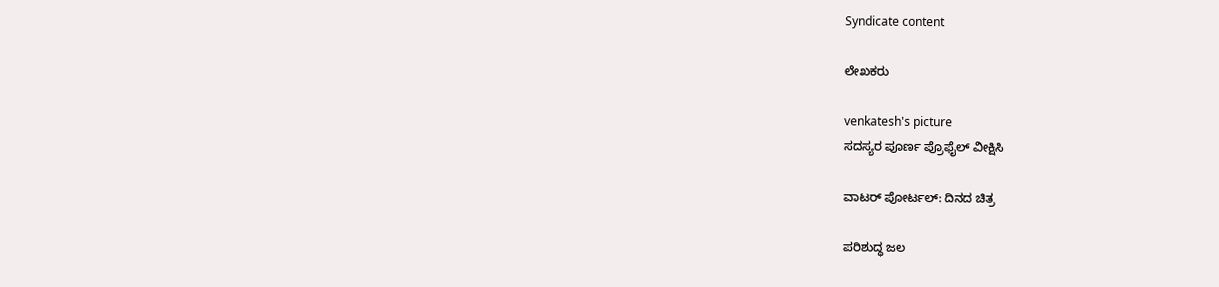Syndicate content

ಲೇಖಕರು

venkatesh's picture
ಸದಸ್ಯರ ಪೂರ್ಣ ಪ್ರೊಫೈಲ್ ವೀಕ್ಷಿಸಿ

ವಾಟರ್ ಪೋರ್ಟಲ್: ದಿನದ ಚಿತ್ರ

ಪರಿಶುದ್ಧ ಜಲ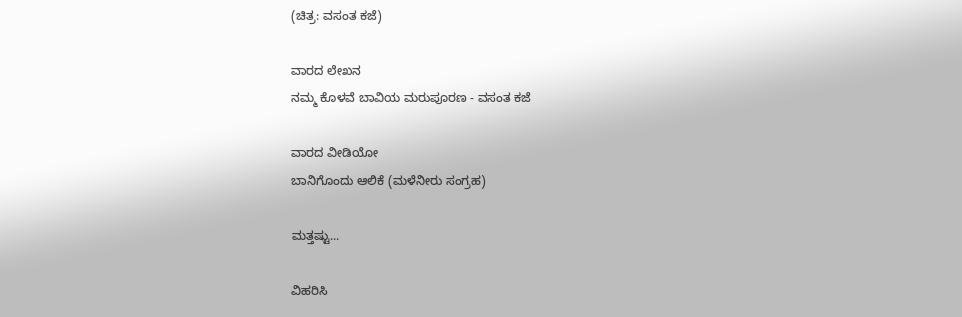(ಚಿತ್ರ: ವಸಂತ ಕಜೆ)

ವಾರದ ಲೇಖನ
ನಮ್ಮ ಕೊಳವೆ ಬಾವಿಯ ಮರುಪೂರಣ - ವಸಂತ ಕಜೆ

ವಾರದ ವೀಡಿಯೋ
ಬಾನಿಗೊಂದು ಆಲಿಕೆ (ಮಳೆನೀರು ಸಂಗ್ರಹ)

ಮತ್ತಷ್ಟು...

ವಿಹರಿಸಿ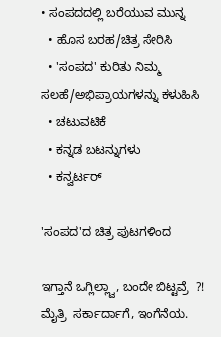• ಸಂಪದದಲ್ಲಿ ಬರೆಯುವ ಮುನ್ನ
  • ಹೊಸ ಬರಹ/ಚಿತ್ರ ಸೇರಿಸಿ
  • 'ಸಂಪದ' ಕುರಿತು ನಿಮ್ಮ ಸಲಹೆ/ಅಭಿಪ್ರಾಯಗಳನ್ನು ಕಳುಹಿಸಿ
  • ಚಟುವಟಿಕೆ
  • ಕನ್ನಡ ಬಟನ್ನುಗಳು
  • ಕನ್ವರ್ಟರ್

'ಸಂಪದ'ದ ಚಿತ್ರ ಪುಟಗಳಿಂದ

ಇಗ್ತಾನೆ ಒಗ್ಲಿಲ್ಲ್ವಾ, ಬಂದೇ ಬಿಟ್ಟವ್ರೆ  ?! ಮೈತ್ರಿ  ಸರ್ಕಾರ್ದಾಗೆ, ಇಂಗೆನೆಯ.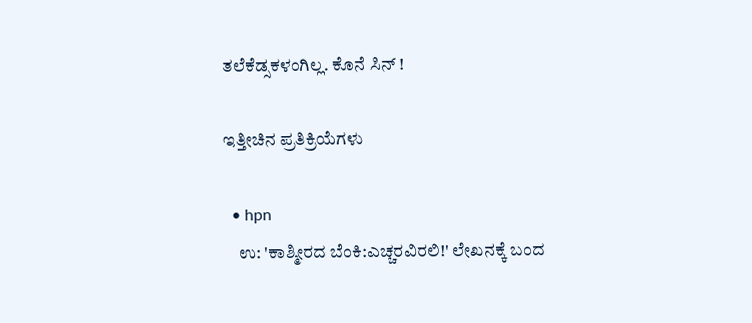ತಲೆಕೆಡ್ಸಕಳಂಗಿಲ್ಲ. ಕೊನೆ ಸಿನ್ !

ಇತ್ತೀಚಿನ ಪ್ರತಿಕ್ರಿಯೆಗಳು

  • hpn
    ಉ: 'ಕಾಶ್ಮೀರದ ಬೆಂಕಿ:ಎಚ್ಚರವಿರಲಿ!' ಲೇಖನಕ್ಕೆ ಬಂದ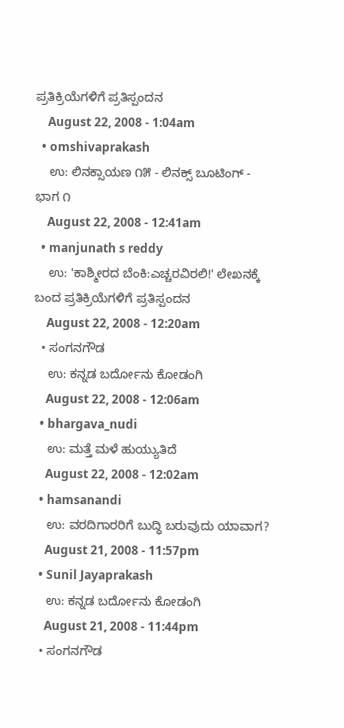ಪ್ರತಿಕ್ರಿಯೆಗಳಿಗೆ ಪ್ರತಿಸ್ಪಂದನ
    August 22, 2008 - 1:04am
  • omshivaprakash
    ಉ: ಲಿನಕ್ಸಾಯಣ ೧೫ - ಲಿನಕ್ಸ್ ಬೂಟಿಂಗ್ - ಭಾಗ ೧
    August 22, 2008 - 12:41am
  • manjunath s reddy
    ಉ: 'ಕಾಶ್ಮೀರದ ಬೆಂಕಿ:ಎಚ್ಚರವಿರಲಿ!' ಲೇಖನಕ್ಕೆ ಬಂದ ಪ್ರತಿಕ್ರಿಯೆಗಳಿಗೆ ಪ್ರತಿಸ್ಪಂದನ
    August 22, 2008 - 12:20am
  • ಸಂಗನಗೌಡ
    ಉ: ಕನ್ನಡ ಬರ್ದೋನು ಕೋಡಂಗಿ
    August 22, 2008 - 12:06am
  • bhargava_nudi
    ಉ: ಮತ್ತೆ ಮಳೆ ಹುಯ್ಯುತಿದೆ
    August 22, 2008 - 12:02am
  • hamsanandi
    ಉ: ವರದಿಗಾರರಿಗೆ ಬುದ್ಧಿ ಬರುವುದು ಯಾವಾಗ?
    August 21, 2008 - 11:57pm
  • Sunil Jayaprakash
    ಉ: ಕನ್ನಡ ಬರ್ದೋನು ಕೋಡಂಗಿ
    August 21, 2008 - 11:44pm
  • ಸಂಗನಗೌಡ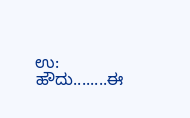ಉ: ಹೌದು........ಈ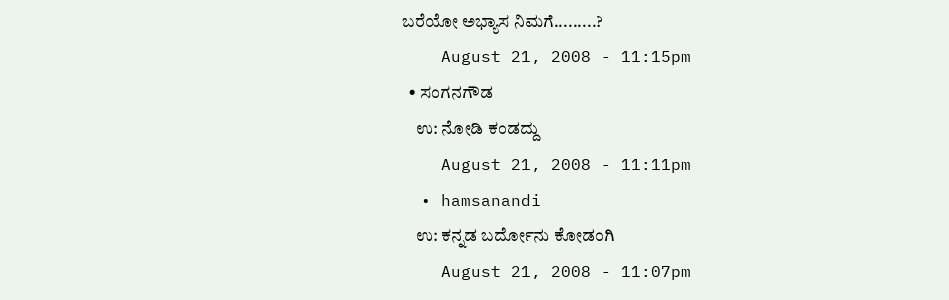ಬರೆಯೋ ಅಭ್ಯಾಸ ನಿಮಗೆ.........?
    August 21, 2008 - 11:15pm
  • ಸಂಗನಗೌಡ
    ಉ: ನೋಡಿ ಕಂಡದ್ದು
    August 21, 2008 - 11:11pm
  • hamsanandi
    ಉ: ಕನ್ನಡ ಬರ್ದೋನು ಕೋಡಂಗಿ
    August 21, 2008 - 11:07pm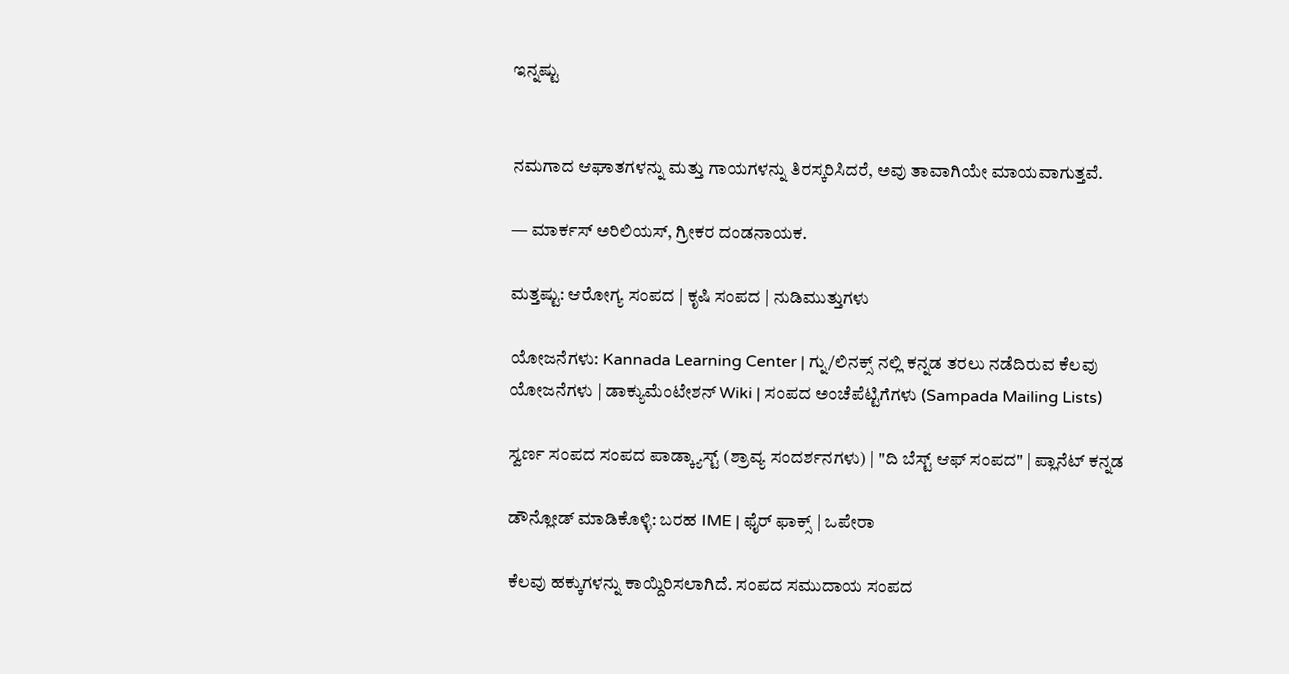ಇನ್ನಷ್ಟು


ನಮಗಾದ ಆಘಾತಗಳನ್ನು ಮತ್ತು ಗಾಯಗಳನ್ನು ತಿರಸ್ಕರಿಸಿದರೆ, ಅವು ತಾವಾಗಿಯೇ ಮಾಯವಾಗುತ್ತವೆ.

— ಮಾರ್ಕಸ್ ಅರಿಲಿಯಸ್, ಗ್ರೀಕರ ದಂಡನಾಯಕ.

ಮತ್ತಷ್ಟು: ಆರೋಗ್ಯ ಸಂಪದ | ಕೃಷಿ ಸಂಪದ | ನುಡಿಮುತ್ತುಗಳು

ಯೋಜನೆಗಳು: Kannada Learning Center | ಗ್ನು/ಲಿನಕ್ಸ್ ನಲ್ಲಿ ಕನ್ನಡ ತರಲು ನಡೆದಿರುವ ಕೆಲವು ಯೋಜನೆಗಳು | ಡಾಕ್ಯುಮೆಂಟೇಶನ್ Wiki | ಸಂಪದ ಅಂಚೆಪೆಟ್ಟಿಗೆಗಳು (Sampada Mailing Lists)

ಸ್ವರ್ಣ ಸಂಪದ ಸಂಪದ ಪಾಡ್ಕ್ಯಾಸ್ಟ್ (ಶ್ರಾವ್ಯ ಸಂದರ್ಶನಗಳು) | "ದಿ ಬೆಸ್ಟ್ ಆಫ್ ಸಂಪದ" | ಪ್ಲಾನೆಟ್ ಕನ್ನಡ

ಡೌನ್ಲೋಡ್ ಮಾಡಿಕೊಳ್ಳಿ: ಬರಹ IME | ಫೈರ್ ಫಾಕ್ಸ್ | ಒಪೇರಾ

ಕೆಲವು ಹಕ್ಕುಗಳನ್ನು ಕಾಯ್ದಿರಿಸಲಾಗಿದೆ. ಸಂಪದ ಸಮುದಾಯ ಸಂಪದ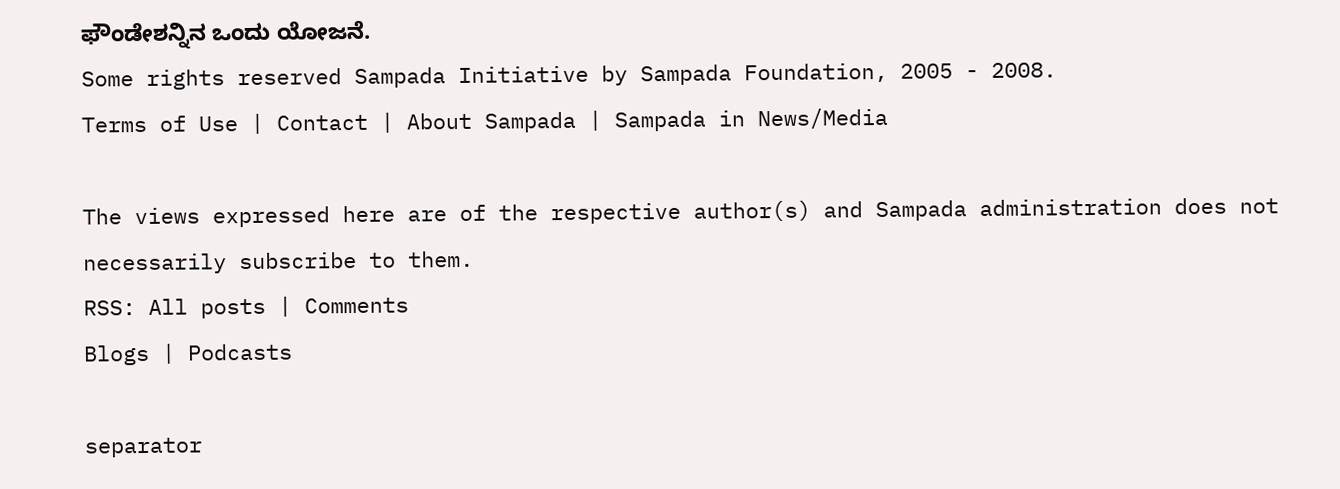ಫೌಂಡೇಶನ್ನಿನ ಒಂದು ಯೋಜನೆ.
Some rights reserved Sampada Initiative by Sampada Foundation, 2005 - 2008.
Terms of Use | Contact | About Sampada | Sampada in News/Media

The views expressed here are of the respective author(s) and Sampada administration does not necessarily subscribe to them.
RSS: All posts | Comments
Blogs | Podcasts

separator